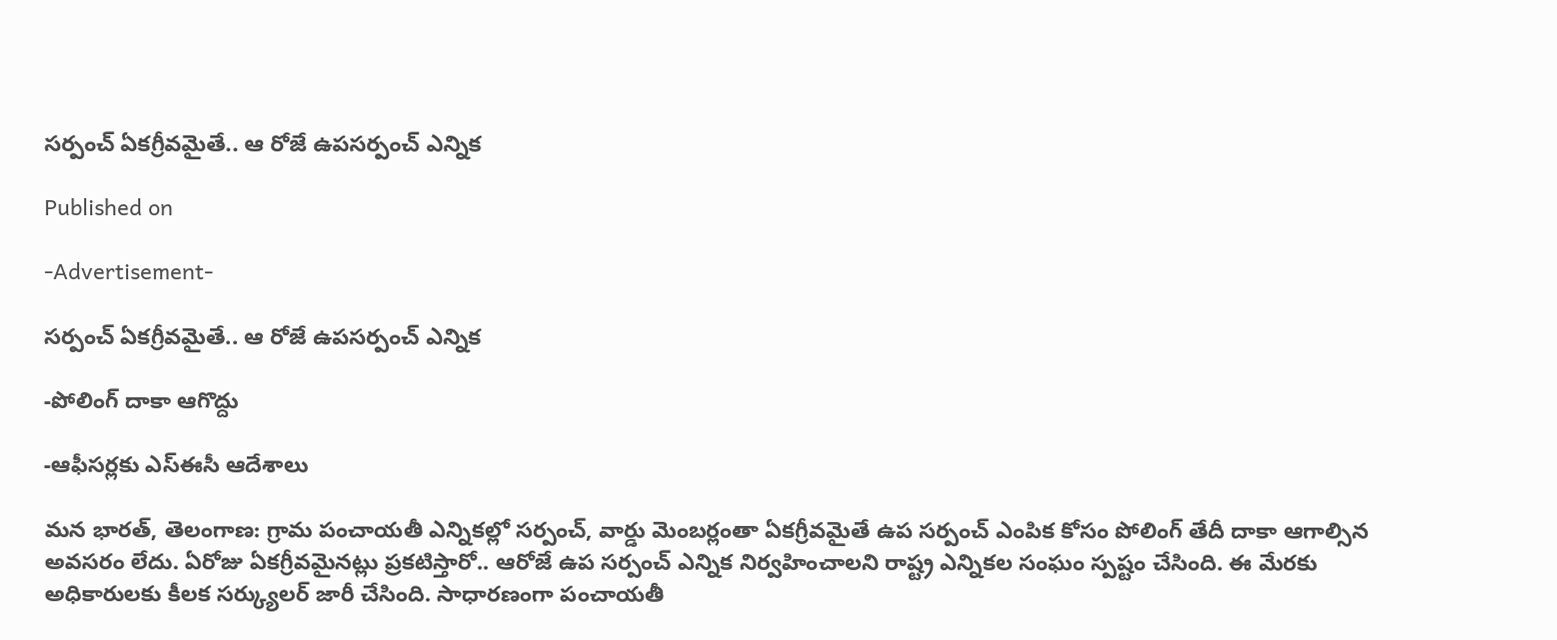సర్పంచ్ ఏకగ్రీవమైతే.. ఆ రోజే ఉపసర్పంచ్ ఎన్నిక

Published on

-Advertisement-

సర్పంచ్ ఏకగ్రీవమైతే.. ఆ రోజే ఉపసర్పంచ్ ఎన్నిక

-పోలింగ్ దాకా ఆగొద్దు

-ఆఫీసర్లకు ఎస్ఈసీ ఆదేశాలు

మన భారత్, తెలంగాణ: గ్రామ పంచాయతీ ఎన్నికల్లో సర్పంచ్, వార్డు మెంబర్లంతా ఏకగ్రీవమైతే ఉప సర్పంచ్ ఎంపిక కోసం పోలింగ్ తేదీ దాకా ఆగాల్సిన అవసరం లేదు. ఏరోజు ఏకగ్రీవమైనట్లు ప్రకటిస్తారో.. ఆరోజే ఉప సర్పంచ్ ఎన్నిక నిర్వహించాలని రాష్ట్ర ఎన్నికల సంఘం స్పష్టం చేసింది. ఈ మేరకు అధికారులకు కీలక సర్క్యులర్ జారీ చేసింది. సాధారణంగా పంచాయతీ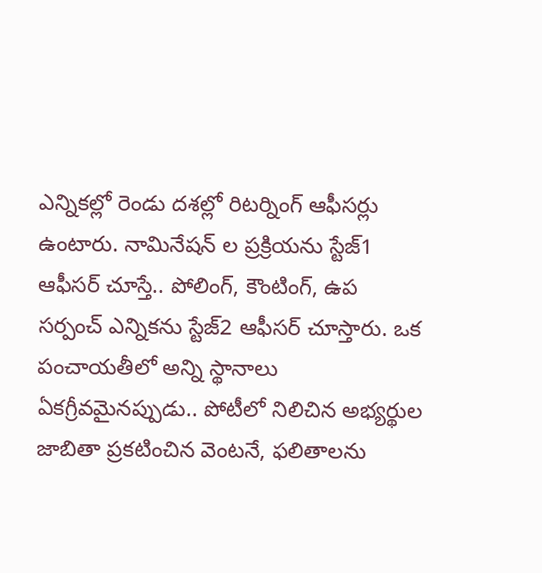ఎన్నికల్లో రెండు దశల్లో రిటర్నింగ్ ఆఫీసర్లు ఉంటారు. నామినేషన్ ల ప్రక్రియను స్టేజ్1 ఆఫీసర్ చూస్తే.. పోలింగ్, కౌంటింగ్, ఉప సర్పంచ్ ఎన్నికను స్టేజ్2 ఆఫీసర్ చూస్తారు. ఒక పంచాయతీలో అన్ని స్థానాలు ఏకగ్రీవమైనప్పుడు.. పోటీలో నిలిచిన అభ్యర్థుల జాబితా ప్రకటించిన వెంటనే, ఫలితాలను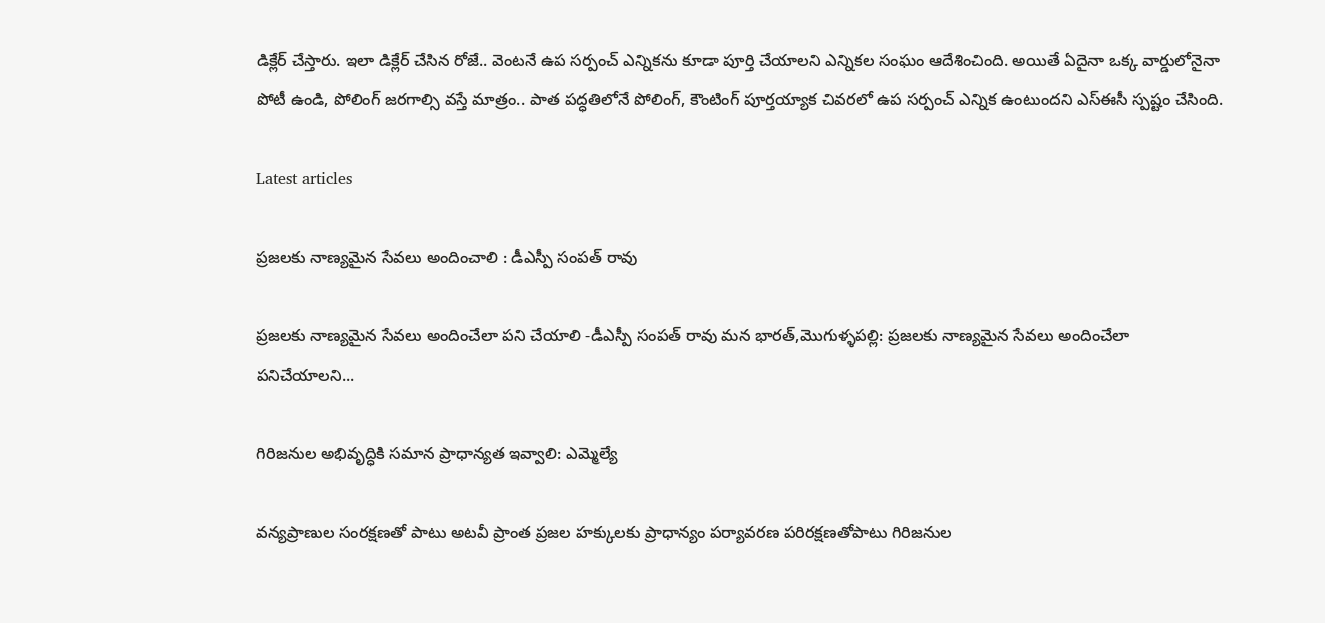డిక్లేర్ చేస్తారు. ఇలా డిక్లేర్ చేసిన రోజే.. వెంటనే ఉప సర్పంచ్ ఎన్నికను కూడా పూర్తి చేయాలని ఎన్నికల సంఘం ఆదేశించింది. అయితే ఏదైనా ఒక్క వార్డులోనైనా పోటీ ఉండి, పోలింగ్ జరగాల్సి వస్తే మాత్రం.. పాత పద్ధతిలోనే పోలింగ్, కౌంటింగ్ పూర్తయ్యాక చివరలో ఉప సర్పంచ్ ఎన్నిక ఉంటుందని ఎస్ఈసీ స్పష్టం చేసింది.

Latest articles

ప్రజలకు నాణ్యమైన సేవలు అందించాలి : డీఎస్పీ సంపత్ రావు

ప్రజలకు నాణ్యమైన సేవలు అందించేలా పని చేయాలి -డీఎస్పీ సంపత్ రావు మన భారత్,మొగుళ్ళపల్లి: ప్రజలకు నాణ్యమైన సేవలు అందించేలా పనిచేయాలని...

గిరిజనుల అభివృద్ధికి సమాన ప్రాధాన్యత ఇవ్వాలి: ఎమ్మెల్యే

వన్యప్రాణుల సంరక్షణతో పాటు అటవీ ప్రాంత ప్రజల హక్కులకు ప్రాధాన్యం పర్యావరణ పరిరక్షణతోపాటు గిరిజనుల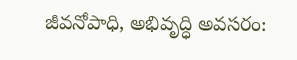జీవనోపాధి, అభివృద్ధి అవసరం: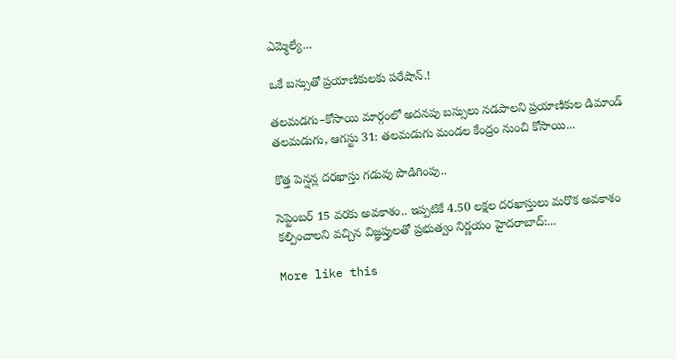ఎమ్మెల్యే...

ఒకే బస్సుతో ప్రయాణికులకు పరేషాన్.!

తలమడగు–కోసాయి మార్గంలో అదనపు బస్సులు నడపాలని ప్రయాణికుల డిమాండ్ తలమడుగు, ఆగస్టు 31: తలమడుగు మండల కేంద్రం నుంచి కోసాయి...

కొత్త పెన్షన్ల దరఖాస్తు గడువు పొడిగింపు..

సెప్టెంబర్ 15 వరకు అవకాశం.. ఇప్పటికే 4.50 లక్షల దరఖాస్తులు మరొక అవకాశం కల్పించాలని వచ్చిన విజ్ఞప్తులతో ప్రభుత్వం నిర్ణయం హైదరాబాద్:...

More like this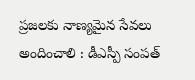ప్రజలకు నాణ్యమైన సేవలు అందించాలి : డీఎస్పీ సంపత్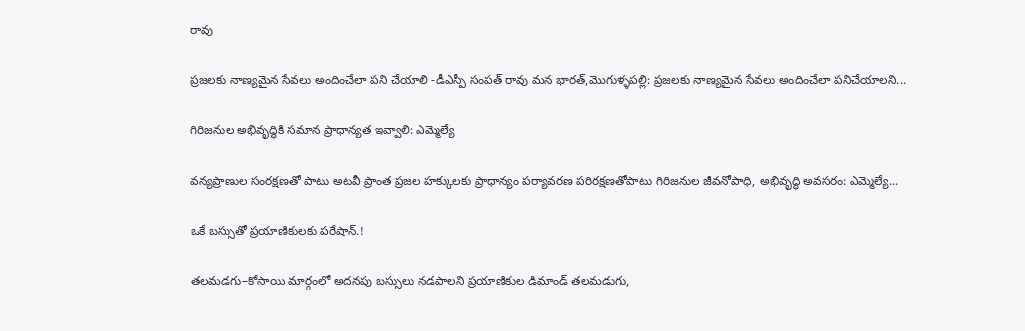రావు

ప్రజలకు నాణ్యమైన సేవలు అందించేలా పని చేయాలి -డీఎస్పీ సంపత్ రావు మన భారత్,మొగుళ్ళపల్లి: ప్రజలకు నాణ్యమైన సేవలు అందించేలా పనిచేయాలని...

గిరిజనుల అభివృద్ధికి సమాన ప్రాధాన్యత ఇవ్వాలి: ఎమ్మెల్యే

వన్యప్రాణుల సంరక్షణతో పాటు అటవీ ప్రాంత ప్రజల హక్కులకు ప్రాధాన్యం పర్యావరణ పరిరక్షణతోపాటు గిరిజనుల జీవనోపాధి, అభివృద్ధి అవసరం: ఎమ్మెల్యే...

ఒకే బస్సుతో ప్రయాణికులకు పరేషాన్.!

తలమడగు–కోసాయి మార్గంలో అదనపు బస్సులు నడపాలని ప్రయాణికుల డిమాండ్ తలమడుగు,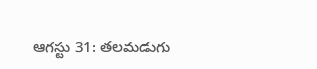ఆగస్టు 31: తలమడుగు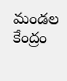మండల కేంద్రం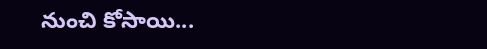నుంచి కోసాయి...